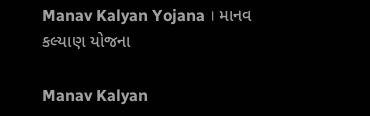Manav Kalyan Yojana । માનવ કલ્યાણ યોજના

Manav Kalyan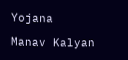Yojana

Manav Kalyan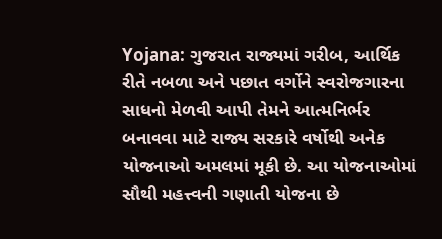Yojana: ગુજરાત રાજ્યમાં ગરીબ, આર્થિક રીતે નબળા અને પછાત વર્ગોને સ્વરોજગારના સાધનો મેળવી આપી તેમને આત્મનિર્ભર બનાવવા માટે રાજ્ય સરકારે વર્ષોથી અનેક યોજનાઓ અમલમાં મૂકી છે. આ યોજનાઓમાં સૌથી મહત્ત્વની ગણાતી યોજના છે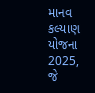માનવ કલ્યાણ યોજના 2025, જે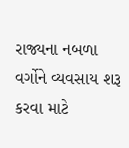રાજ્યના નબળા વર્ગોને વ્યવસાય શરૂ કરવા માટે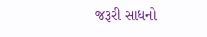જરૂરી સાધનો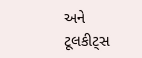અને ટૂલકીટ્સ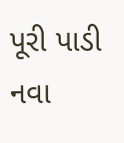પૂરી પાડી નવા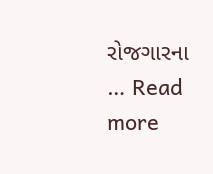રોજગારના … Read more